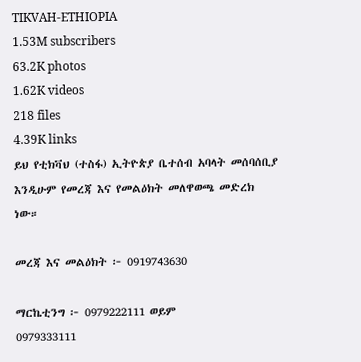TIKVAH-ETHIOPIA
1.53M subscribers
63.2K photos
1.62K videos
218 files
4.39K links
ይህ የቲክቫህ (ተስፋ) ኢትዮጵያ ቤተሰብ አባላት መሰባሰቢያ እንዲሁም የመረጃ እና የመልዕክት መለዋወጫ መድረክ ነው።

መረጃ እና መልዕክት ፦ 0919743630

ማርኬቲንግ ፦ 0979222111 ወይም
0979333111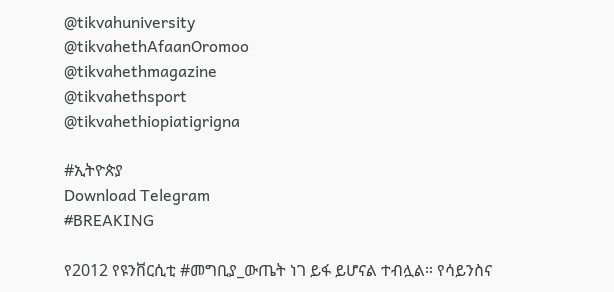@tikvahuniversity
@tikvahethAfaanOromoo
@tikvahethmagazine
@tikvahethsport
@tikvahethiopiatigrigna

#ኢትዮጵያ
Download Telegram
#BREAKING

የ2012 የዩንቨርሲቲ #መግቢያ_ውጤት ነገ ይፋ ይሆናል ተብሏል። የሳይንስና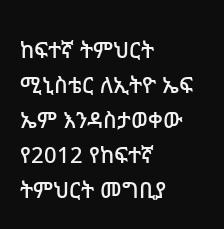ከፍተኛ ትምህርት ሚኒስቴር ለኢትዮ ኤፍ ኤም እንዳስታወቀው የ2012 የከፍተኛ ትምህርት መግቢያ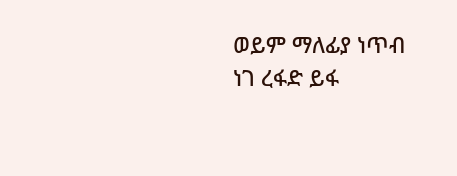ወይም ማለፊያ ነጥብ ነገ ረፋድ ይፋ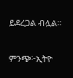ይደረጋል ብሏል።

ምንጭ፦ኢትዮ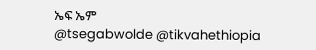ኤፍ ኤም
@tsegabwolde @tikvahethiopia